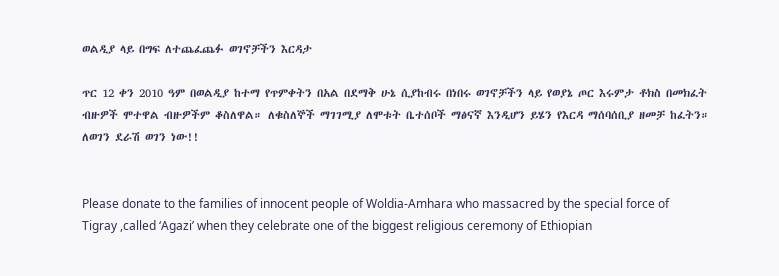ወልዲያ ላይ በግፍ ለተጨፈጨፉ ወገኖቻችን እርዳታ

ጥር 12 ቀን 2010 ዓም በወልዲያ ከተማ የጥምቀትን በአል በደማቅ ሁኔ ሲያከብሩ በነበሩ ወገኖቻችን ላይ የወያኔ ጦር እሩምታ ቶክስ በመክፈት ብዙዎች ሞተዋል ብዙዎችም ቆስለዋል። ለቁስለኞች ማገገሚያ ለሞቱት ቤተሰቦች ማፅናኛ እንዲሆን ይሄን የእርዳ ማሰባሰቢያ ዘመቻ ከፈትን። ለወገን ደራሽ ወገን ነው!!


Please donate to the families of innocent people of Woldia-Amhara who massacred by the special force of Tigray ,called ‘Agazi’ when they celebrate one of the biggest religious ceremony of Ethiopian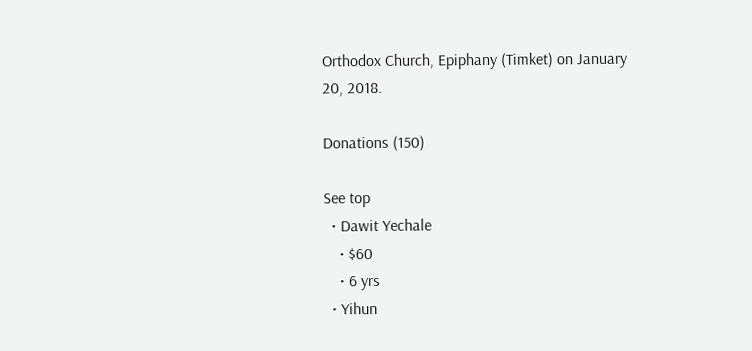Orthodox Church, Epiphany (Timket) on January 20, 2018.

Donations (150)

See top
  • Dawit Yechale
    • $60
    • 6 yrs
  • Yihun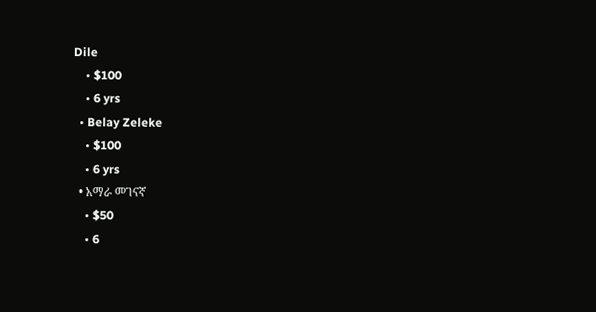Dile
    • $100
    • 6 yrs
  • Belay Zeleke
    • $100
    • 6 yrs
  • አማራ መገናኛ
    • $50
    • 6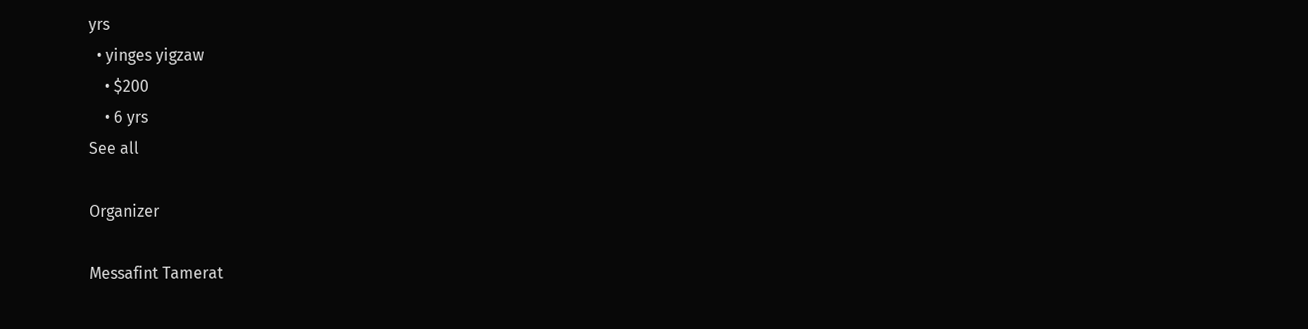yrs
  • yinges yigzaw
    • $200
    • 6 yrs
See all

Organizer

Messafint Tamerat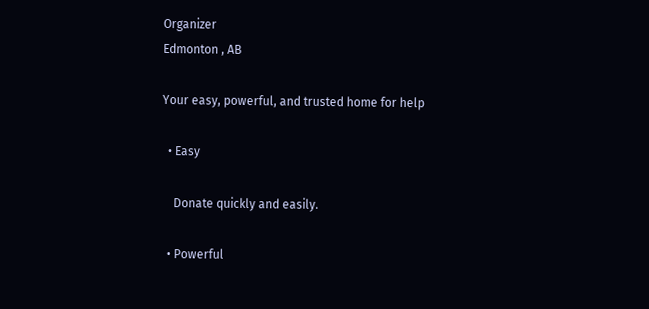Organizer
Edmonton , AB

Your easy, powerful, and trusted home for help

  • Easy

    Donate quickly and easily.

  • Powerful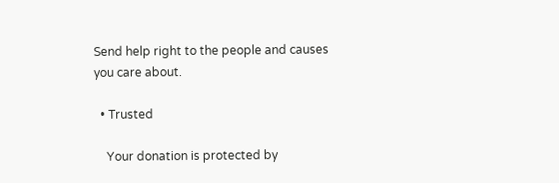Send help right to the people and causes you care about.

  • Trusted

    Your donation is protected by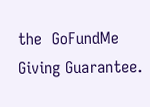the  GoFundMe Giving Guarantee.